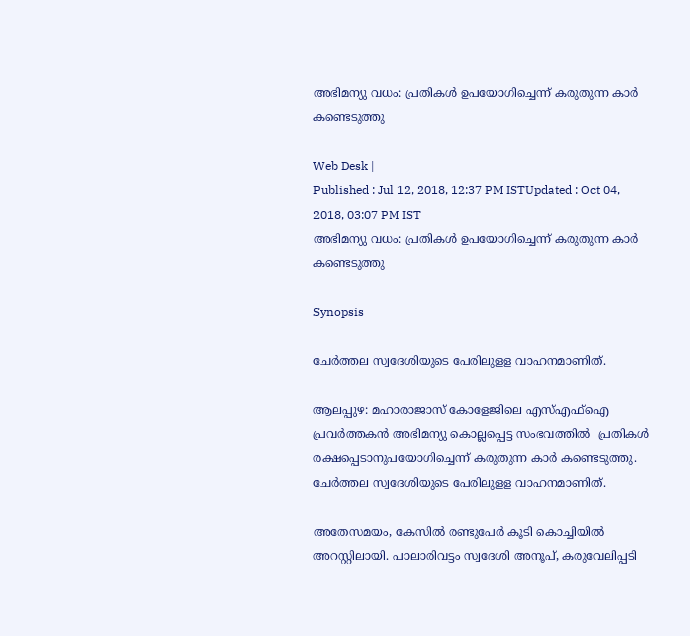അഭിമന്യു വധം: പ്രതികള്‍ ഉപയോഗിച്ചെന്ന് കരുതുന്ന കാര്‍ കണ്ടെടുത്തു

Web Desk |
Published : Jul 12, 2018, 12:37 PM ISTUpdated : Oct 04, 2018, 03:07 PM IST
അഭിമന്യു വധം: പ്രതികള്‍ ഉപയോഗിച്ചെന്ന് കരുതുന്ന കാര്‍ കണ്ടെടുത്തു

Synopsis

ചേര്‍ത്തല സ്വദേശിയുടെ പേരിലുളള വാഹനമാണിത്.

ആലപ്പുഴ: മഹാരാജാസ് കോളേജിലെ എസ്എഫ്ഐ പ്രവർത്തകൻ അഭിമന്യു കൊല്ലപ്പെട്ട സംഭവത്തിൽ  പ്രതികള്‍ രക്ഷപ്പെടാനുപയോഗിച്ചെന്ന് കരുതുന്ന കാര്‍ കണ്ടെടുത്തു. ചേര്‍ത്തല സ്വദേശിയുടെ പേരിലുളള വാഹനമാണിത്.

അതേസമയം, കേസില്‍ രണ്ടുപേര്‍ കൂടി കൊച്ചിയില്‍ അറസ്റ്റിലായി. പാലാരിവട്ടം സ്വദേശി അനൂപ്, കരുവേലിപ്പടി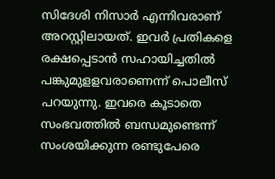സിദേശി നിസാര്‍ എന്നിവരാണ് അറസ്റ്റിലായത്. ഇവര്‍ പ്രതികളെ രക്ഷപ്പെടാന്‍ സഹായിച്ചതില്‍ പങ്കുമുളളവരാണെന്ന് പൊലീസ് പറയുന്നു. ഇവരെ കൂടാതെ സംഭവത്തില്‍ ബന്ധമുണ്ടെന്ന് സംശയിക്കുന്ന രണ്ടുപേരെ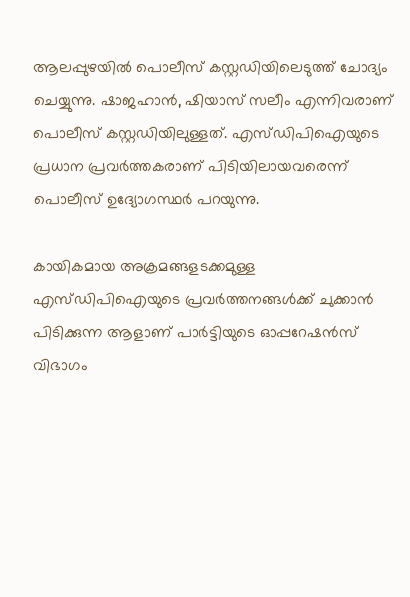ആലപ്പുഴയിൽ പൊലീസ് കസ്റ്റഡിയിലെടുത്ത് ചോദ്യം ചെയ്യുന്നു. ഷാജഹാൻ, ഷിയാസ് സലീം എന്നിവരാണ് പൊലീസ് കസ്റ്റഡിയിലുള്ളത്. എസ്ഡിപിഐയുടെ പ്രധാന പ്രവർത്തകരാണ് പിടിയിലായവരെന്ന് പൊലീസ് ഉദ്യോഗസ്ഥർ പറയുന്നു.

കായികമായ അക്രമങ്ങളടക്കമുള്ള എസ്ഡിപിഐയുടെ പ്രവർത്തനങ്ങൾക്ക് ചുക്കാൻ പിടിക്കുന്ന ആളാണ് പാർട്ടിയുടെ ഓപ്പറേഷൻസ് വിഭാഗം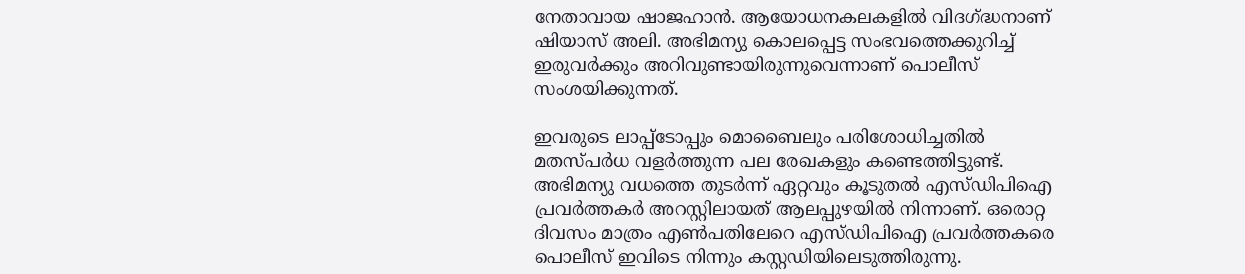നേതാവായ ഷാജഹാൻ. ആയോധനകലകളിൽ വിദഗ്ദ്ധനാണ് ഷിയാസ് അലി. അഭിമന്യു കൊലപ്പെട്ട സംഭവത്തെക്കുറിച്ച് ഇരുവർക്കും അറിവുണ്ടായിരുന്നുവെന്നാണ് പൊലീസ് സംശയിക്കുന്നത്.

ഇവരുടെ ലാപ്പ്ടോപ്പും മൊബൈലും പരിശോധിച്ചതിൽ മതസ്പർധ വളർത്തുന്ന പല രേഖകളും കണ്ടെത്തിട്ടുണ്ട്. അഭിമന്യു വധത്തെ തുടർന്ന് ഏറ്റവും കൂടുതൽ എസ്ഡ‍ിപിഐ പ്രവർത്തകർ അറസ്റ്റിലായത് ആലപ്പുഴയിൽ നിന്നാണ്. ഒരൊറ്റ ദിവസം മാത്രം എൺപതിലേറെ എസ്ഡിപിഐ പ്രവർത്തകരെ പൊലീസ് ഇവിടെ നിന്നും കസ്റ്റഡിയിലെടുത്തിരുന്നു.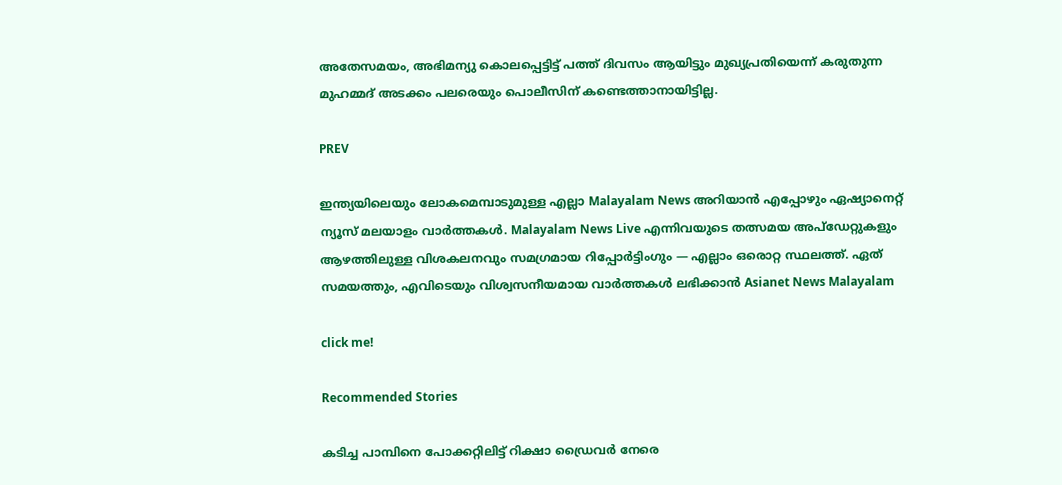അതേസമയം, അഭിമന്യു കൊലപ്പെട്ടിട്ട് പത്ത് ദിവസം ആയിട്ടും മുഖ്യപ്രതിയെന്ന് കരുതുന്ന മുഹമ്മദ് അടക്കം പലരെയും പൊലീസിന് കണ്ടെത്താനായിട്ടില്ല.

PREV

ഇന്ത്യയിലെയും ലോകമെമ്പാടുമുള്ള എല്ലാ Malayalam News അറിയാൻ എപ്പോഴും ഏഷ്യാനെറ്റ് ന്യൂസ് മലയാളം വാർത്തകൾ. Malayalam News Live എന്നിവയുടെ തത്സമയ അപ്‌ഡേറ്റുകളും ആഴത്തിലുള്ള വിശകലനവും സമഗ്രമായ റിപ്പോർട്ടിംഗും — എല്ലാം ഒരൊറ്റ സ്ഥലത്ത്. ഏത് സമയത്തും, എവിടെയും വിശ്വസനീയമായ വാർത്തകൾ ലഭിക്കാൻ Asianet News Malayalam

click me!

Recommended Stories

കടിച്ച പാമ്പിനെ പോക്കറ്റിലിട്ട് റിക്ഷാ ഡ്രൈവർ നേരെ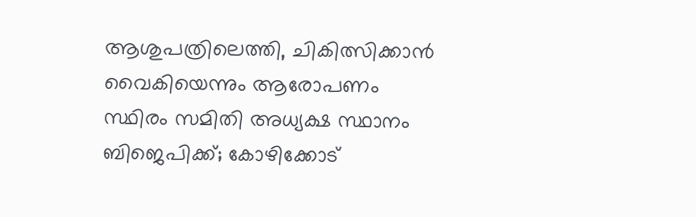ആശുപത്രിലെത്തി, ചികിത്സിക്കാൻ വൈകിയെന്നും ആരോപണം
സ്ഥിരം സമിതി അധ്യക്ഷ സ്ഥാനം ബിജെപിക്ക്; കോഴിക്കോട്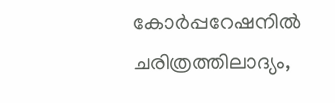കോര്‍പ്പറേഷനില്‍ ചരിത്രത്തിലാദ്യം,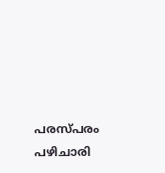പരസ്പരം പഴിചാരി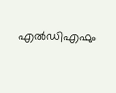എല്‍‍ഡിഎഫും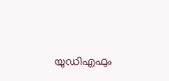യുഡിഎഫും